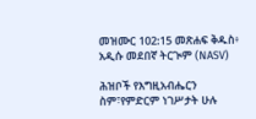መዝሙር 102:15 መጽሐፍ ቅዱስ፥ አዲሱ መደበኛ ትርጒም (NASV)

ሕዝቦች የእግዚአብሔርን ስም፣የምድርም ነገሥታት ሁሉ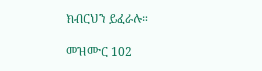ክብርህን ይፈራሉ።

መዝሙር 102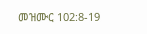መዝሙር 102:8-19